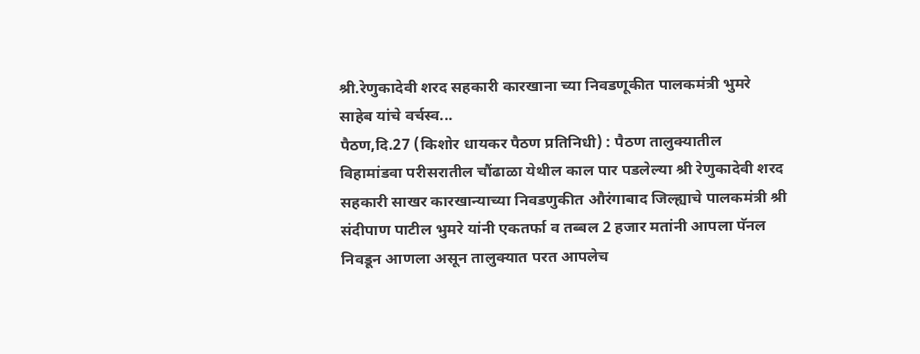श्री.रेणुकादेवी शरद सहकारी कारखाना च्या निवडणूकीत पालकमंत्री भुमरे साहेब यांचे वर्चस्व...
पैठण,दि.27 (किशोर धायकर पैठण प्रतिनिधी) : पैठण तालुक्यातील विहामांडवा परीसरातील चौंढाळा येथील काल पार पडलेल्या श्री रेणुकादेवी शरद सहकारी साखर कारखान्याच्या निवडणुकीत औरंगाबाद जिल्ह्याचे पालकमंत्री श्री संदीपाण पाटील भुमरे यांनी एकतर्फा व तब्बल 2 हजार मतांनी आपला पॅनल निवडून आणला असून तालुक्यात परत आपलेच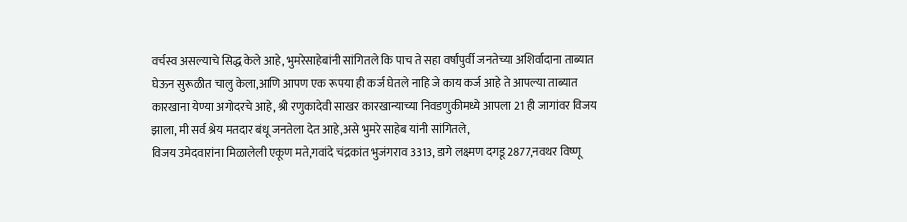वर्चस्व असल्याचे सिद्ध केले आहे, भुमरेसाहेबांनी सांगितले कि पाच ते सहा वर्षांपुर्वी जनतेच्या अशिर्वादाना ताब्यात घेऊन सुरूळीत चालु केला,आणि आपण एक रूपया ही कर्ज घेतले नाहि जे काय कर्ज आहे ते आपल्या ताब्यात कारखाना येण्या अगोदरचे आहे, श्री रणुकादेवी साखर कारखान्याच्या निवडणुकीमध्ये आपला 21 ही जागांवर विजय झाला, मी सर्व श्रेय मतदार बंधू जनतेला देत आहे,असे भुमरे साहेब यांनी सांगितले,
विजय उमेदवारांना मिळालेली एकूण मते,गवांदे चंद्रकांत भुजंगराव 3313, डागे लक्ष्मण दगडू 2877,नवथर विष्णू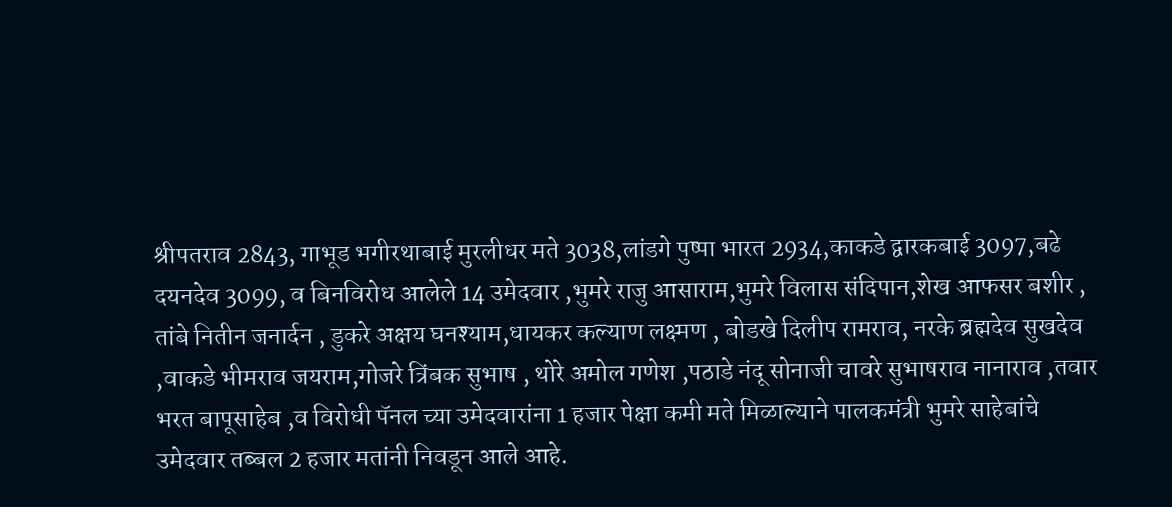श्रीपतराव 2843, गाभूड भगीरथाबाई मुरलीधर मते 3038,लांडगे पुष्पा भारत 2934,काकडे द्वारकबाई 3097,बढे दयनदेव 3099, व बिनविरोध आलेले 14 उमेदवार ,भुमरे राजु आसाराम,भुमरे विलास संदिपान,शेख आफसर बशीर , तांबे नितीन जनार्दन , डुकरे अक्षय घनश्याम,धायकर कल्याण लक्ष्मण , बोडखे दिलीप रामराव, नरके ब्रह्मदेव सुखदेव ,वाकडे भीमराव जयराम,गोजरे त्रिंबक सुभाष , थोरे अमोल गणेश ,पठाडे नंदू सोनाजी चावरे सुभाषराव नानाराव ,तवार भरत बापूसाहेब ,व विरोधी पॅनल च्या उमेदवारांना 1 हजार पेक्षा कमी मते मिळाल्याने पालकमंत्री भुमरे साहेबांचे उमेदवार तब्बल 2 हजार मतांनी निवडून आले आहे.